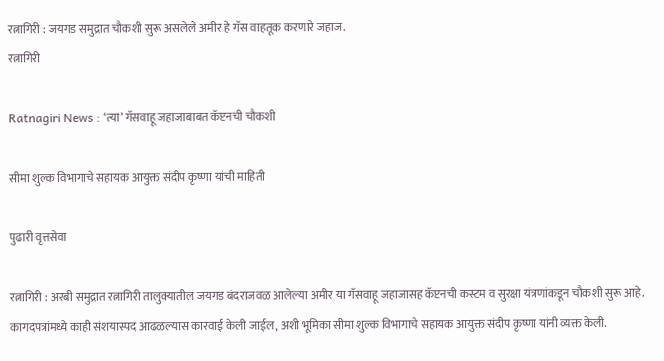रत्नागिरी : जयगड समुद्रात चौकशी सुरू असलेले अमीर हे गॅस वाहतूक करणारे जहाज.
रत्नागिरी

Ratnagiri News : ‘त्या‌’ गॅसवाहू जहाजाबाबत कॅप्टनची चौकशी

सीमा शुल्क विभागाचे सहायक आयुक्त संदीप कृष्णा यांची माहिती

पुढारी वृत्तसेवा

रत्नागिरी : अरबी समुद्रात रत्नागिरी तालुक्यातील जयगड बंदराजवळ आलेल्या अमीर या गॅसवाहू जहाजासह कॅप्टनची कस्टम व सुरक्षा यंत्रणांकडून चौकशी सुरू आहे. कागदपत्रांमध्ये काही संशयास्पद आढळल्यास कारवाई केली जाईल, अशी भूमिका सीमा शुल्क विभागाचे सहायक आयुक्त संदीप कृष्णा यांनी व्यक्त केली.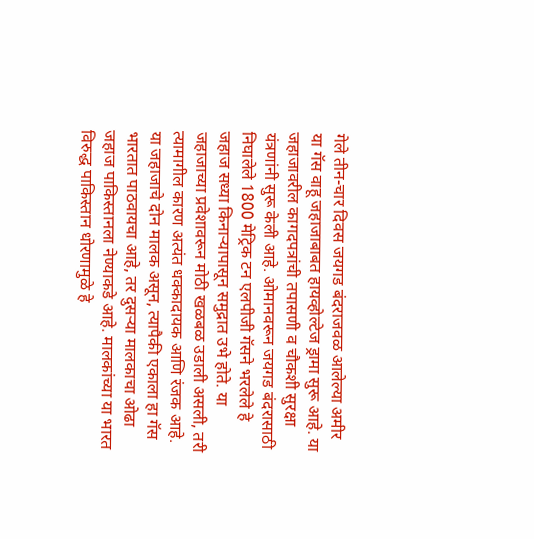गेले तीन-चार दिवस जयगड बंदराजवळ आलेल्या अमीर या गॅस वाहू जहाजाबाबत हायव्होल्टेज ड्रामा सुरू आहे. या जहाजावरील कागदपत्रांची तपासणी व चौकशी सुरक्षा यंत्रणांनी सुरू केली आहे. ओमानवरून जयगड बंदरासाठी निघालेले 1800 मेट्रिक टन एलपीजी गॅसने भरलेले हे जहाज सध्या किनाऱ्यापासून समुद्रात उभे होते. या जहाजाच्या प्रवेशावरून मोठी खळबळ उडाली असली, तरी त्यामागील कारण अत्यंत धक्कादायक आणि रंजक आहे. या जहाजाचे दोन मालक असून, त्यापैकी एकाला हा गॅस भारतात पाठवायचा आहे, तर दुसऱ्या मालकाचा ओढा जहाज पाकिस्तानला नेण्याकडे आहे. मालकांच्या या भारत विरुद्ध पाकिस्तान धोरणामुळे हे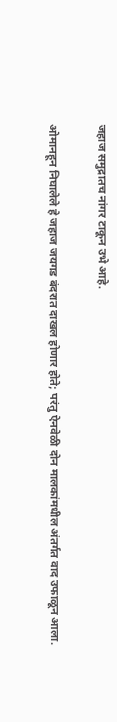जहाज समुद्रातच नांगर टाकून उभे आहे.

ओमानहून निघालेले हे जहाज जयगड बंदरात दाखल होणार होते; परंतु ऐनवेळी दोन मालकांमधील अंतर्गत वाद उफाळून आला.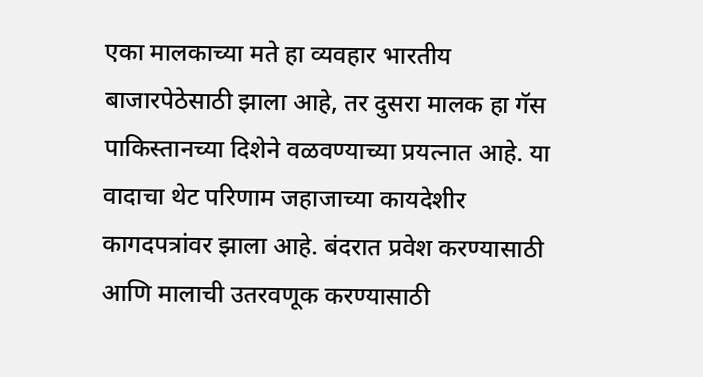एका मालकाच्या मते हा व्यवहार भारतीय बाजारपेठेसाठी झाला आहे, तर दुसरा मालक हा गॅस पाकिस्तानच्या दिशेने वळवण्याच्या प्रयत्नात आहे. या वादाचा थेट परिणाम जहाजाच्या कायदेशीर कागदपत्रांवर झाला आहे. बंदरात प्रवेश करण्यासाठी आणि मालाची उतरवणूक करण्यासाठी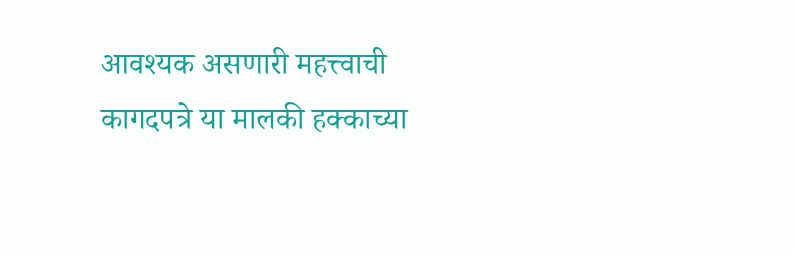आवश्यक असणारी महत्त्वाची कागदपत्रे या मालकी हक्काच्या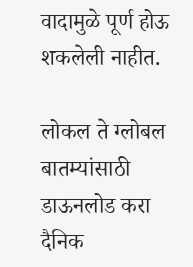वादामुळे पूर्ण होऊ शकलेली नाहीत.

लोकल ते ग्लोबल बातम्यांसाठी डाऊनलोड करा दैनिक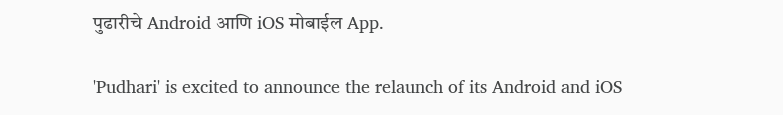पुढारीचे Android आणि iOS मोबाईल App.

'Pudhari' is excited to announce the relaunch of its Android and iOS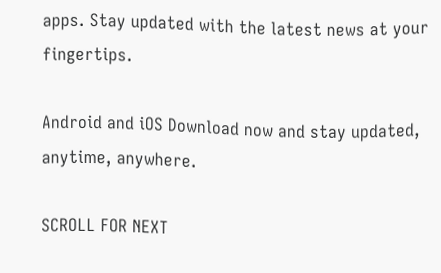apps. Stay updated with the latest news at your fingertips.

Android and iOS Download now and stay updated, anytime, anywhere.

SCROLL FOR NEXT